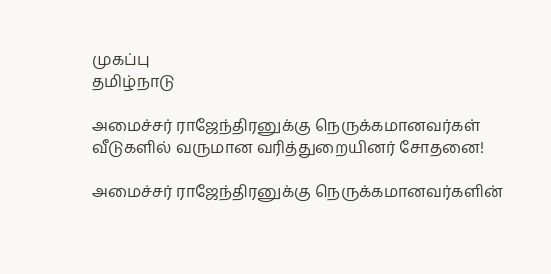முகப்பு
தமிழ்நாடு

அமைச்சர் ராஜேந்திரனுக்கு நெருக்கமானவர்கள் வீடுகளில் வருமான வரித்துறையினர் சோதனை!

அமைச்சர் ராஜேந்திரனுக்கு நெருக்கமானவர்களின்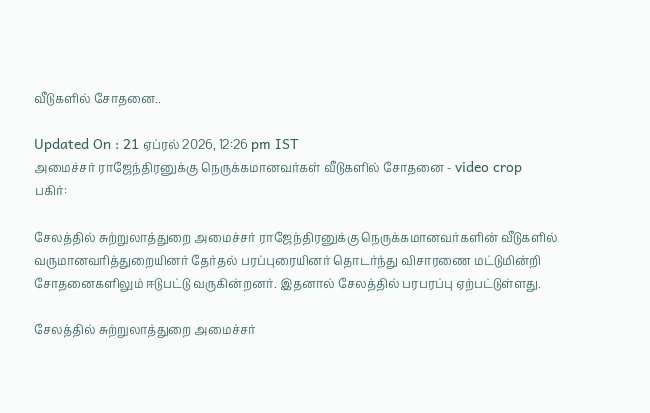வீடுகளில் சோதனை..

Updated On : 21 ஏப்ரல் 2026, 12:26 pm IST
அமைச்சர் ராஜேந்திரனுக்கு நெருக்கமானவர்கள் வீடுகளில் சோதனை - video crop
பகிர்:

சேலத்தில் சுற்றுலாத்துறை அமைச்சர் ராஜேந்திரனுக்கு நெருக்கமானவர்களின் வீடுகளில் வருமானவரித்துறையினர் தேர்தல் பரப்புரையினர் தொடர்ந்து விசாரணை மட்டுமின்றி சோதனைகளிலும் ஈடுபட்டு வருகின்றனர். இதனால் சேலத்தில் பரபரப்பு ஏற்பட்டுள்ளது.

சேலத்தில் சுற்றுலாத்துறை அமைச்சர்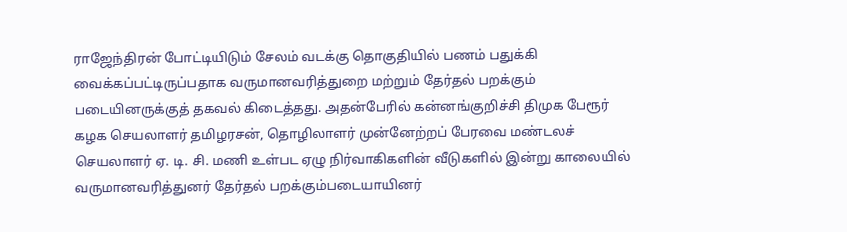ராஜேந்திரன் போட்டியிடும் சேலம் வடக்கு தொகுதியில் பணம் பதுக்கி வைக்கப்பட்டிருப்பதாக வருமானவரித்துறை மற்றும் தேர்தல் பறக்கும் படையினருக்குத் தகவல் கிடைத்தது. அதன்பேரில் கன்னங்குறிச்சி திமுக பேரூர் கழக செயலாளர் தமிழரசன், தொழிலாளர் முன்னேற்றப் பேரவை மண்டலச் செயலாளர் ஏ. டி. சி. மணி உள்பட ஏழு நிர்வாகிகளின் வீடுகளில் இன்று காலையில் வருமானவரித்துனர் தேர்தல் பறக்கும்படையாயினர்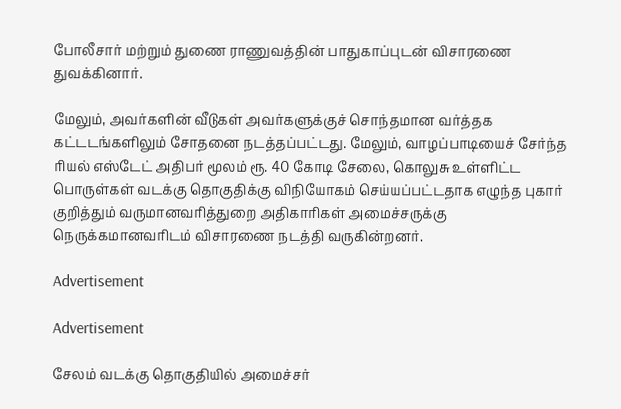போலீசார் மற்றும் துணை ராணுவத்தின் பாதுகாப்புடன் விசாரணை துவக்கினார்.

மேலும், அவர்களின் வீடுகள் அவர்களுக்குச் சொந்தமான வர்த்தக கட்டடங்களிலும் சோதனை நடத்தப்பட்டது. மேலும், வாழப்பாடியைச் சேர்ந்த ரியல் எஸ்டேட் அதிபர் மூலம் ரூ. 40 கோடி சேலை, கொலுசு உள்ளிட்ட பொருள்கள் வடக்கு தொகுதிக்கு விநியோகம் செய்யப்பட்டதாக எழுந்த புகார் குறித்தும் வருமானவரித்துறை அதிகாரிகள் அமைச்சருக்கு நெருக்கமானவரிடம் விசாரணை நடத்தி வருகின்றனர்.

Advertisement

Advertisement

சேலம் வடக்கு தொகுதியில் அமைச்சர்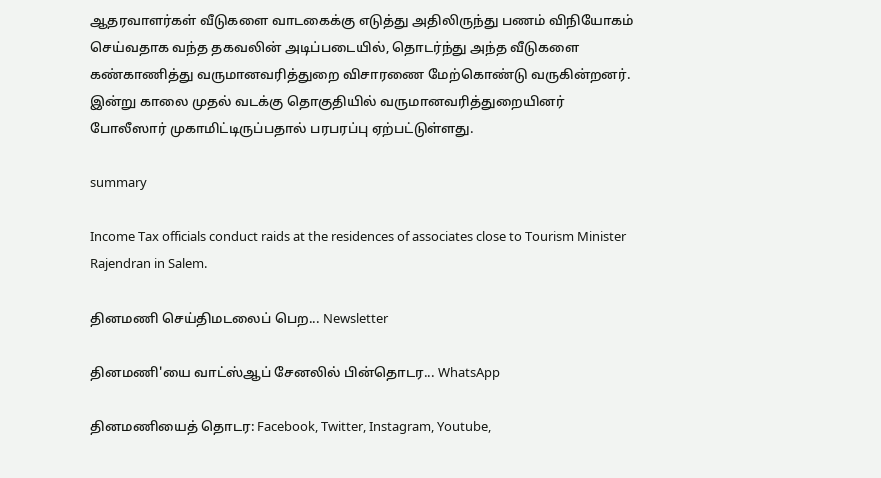ஆதரவாளர்கள் வீடுகளை வாடகைக்கு எடுத்து அதிலிருந்து பணம் விநியோகம் செய்வதாக வந்த தகவலின் அடிப்படையில், தொடர்ந்து அந்த வீடுகளை கண்காணித்து வருமானவரித்துறை விசாரணை மேற்கொண்டு வருகின்றனர். இன்று காலை முதல் வடக்கு தொகுதியில் வருமானவரித்துறையினர் போலீஸார் முகாமிட்டிருப்பதால் பரபரப்பு ஏற்பட்டுள்ளது.

summary

Income Tax officials conduct raids at the residences of associates close to Tourism Minister Rajendran in Salem.

தினமணி செய்திமடலைப் பெற... Newsletter

தினமணி'யை வாட்ஸ்ஆப் சேனலில் பின்தொடர... WhatsApp

தினமணியைத் தொடர: Facebook, Twitter, Instagram, Youtube,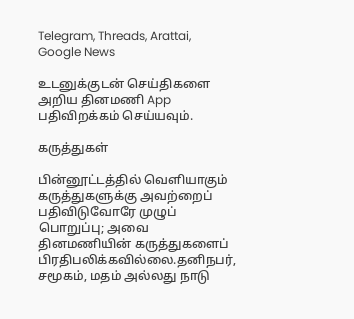Telegram, Threads, Arattai, Google News

உடனுக்குடன் செய்திகளை அறிய தினமணி App பதிவிறக்கம் செய்யவும்.

கருத்துகள்

பின்னூட்டத்தில் வெளியாகும் கருத்துகளுக்கு அவற்றைப் பதிவிடுவோரே முழுப் பொறுப்பு; அவை தினமணியின் கருத்துகளைப் பிரதிபலிக்கவில்லை.தனிநபர், சமூகம், மதம் அல்லது நாடு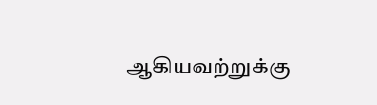ஆகியவற்றுக்கு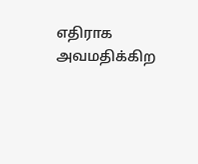எதிராக அவமதிக்கிற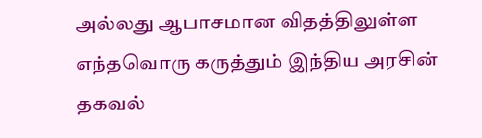அல்லது ஆபாசமான விதத்திலுள்ள எந்தவொரு கருத்தும் இந்திய அரசின் தகவல்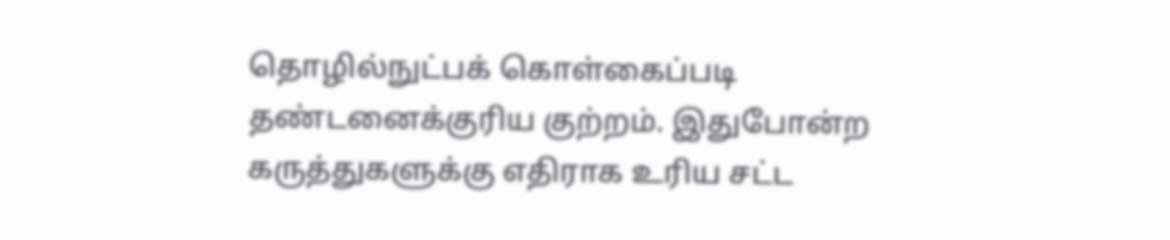தொழில்நுட்பக் கொள்கைப்படி தண்டனைக்குரிய குற்றம். இதுபோன்ற கருத்துகளுக்கு எதிராக உரிய சட்ட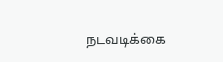நடவடிக்கை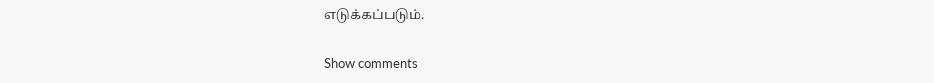எடுக்கப்படும்.

Show comments